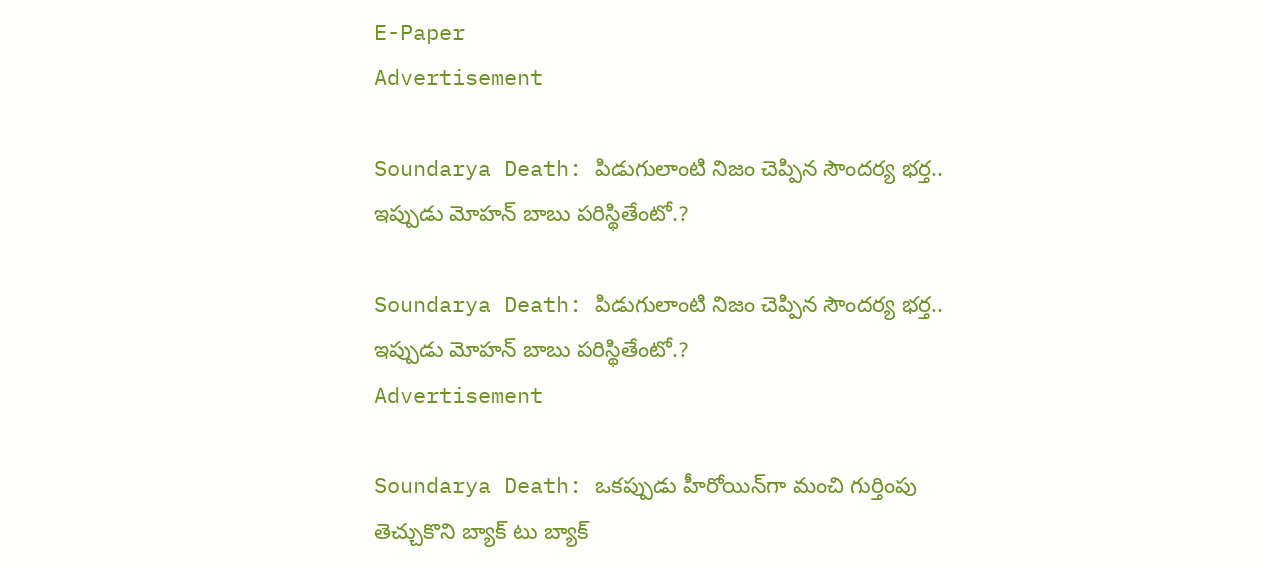E-Paper
Advertisement

Soundarya Death: పిడుగులాంటి నిజం చెప్పిన సౌందర్య భర్త.. ఇప్పుడు మోహన్ బాబు పరిస్థితేంటో.?

Soundarya Death: పిడుగులాంటి నిజం చెప్పిన సౌందర్య భర్త.. ఇప్పుడు మోహన్ బాబు పరిస్థితేంటో.?
Advertisement

Soundarya Death: ఒకప్పుడు హీరోయిన్‌గా మంచి గుర్తింపు తెచ్చుకొని బ్యాక్ టు బ్యాక్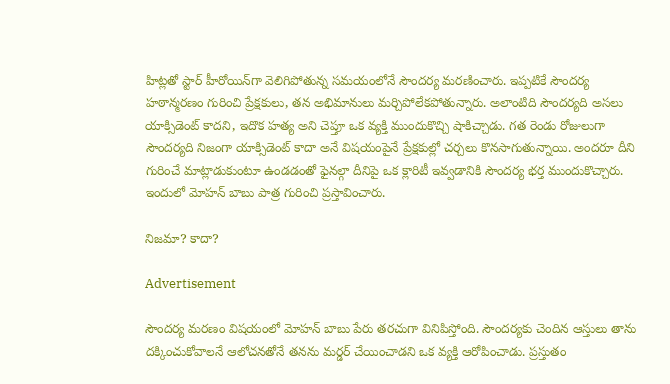హిట్లతో స్టార్ హీరోయిన్‌గా వెలిగిపోతున్న సమయంలోనే సౌందర్య మరణించారు. ఇప్పటికే సౌందర్య హఠాన్మరణం గురించి ప్రేక్షకులు, తన అభిమానులు మర్చిపోలేకపోతున్నారు. అలాంటిది సౌందర్యది అసలు యాక్సిడెంట్ కాదని, ఇదొక హత్య అని చెప్తూ ఒక వ్యక్తి ముందుకొచ్చి షాకిచ్చాడు. గత రెండు రోజులుగా సౌందర్యది నిజంగా యాక్సిడెంట్ కాదా అనే విషయంపైనే ప్రేక్షకుల్లో చర్చలు కొనసాగుతున్నాయి. అందరూ దీని గురించే మాట్లాడుకుంటూ ఉండడంతో ఫైనల్గా దీనిపై ఒక క్లారిటీ ఇవ్వడానికి సౌందర్య భర్త ముందుకొచ్చారు. ఇందులో మోహన్ బాబు పాత్ర గురించి ప్రస్తావించారు.

నిజమా? కాదా?

Advertisement

సౌందర్య మరణం విషయంలో మోహన్ బాబు పేరు తరచుగా వినిపిస్తోంది. సౌందర్యకు చెందిన ఆస్తులు తాను దక్కించుకోవాలనే ఆలోచనతోనే తనను మర్డర్ చేయించాడని ఒక వ్యక్తి ఆరోపించాడు. ప్రస్తుతం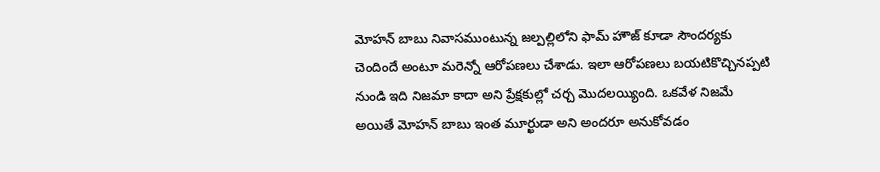మోహన్ బాబు నివాసముంటున్న జల్పల్లిలోని ఫామ్ హౌజ్ కూడా సౌందర్యకు చెందిందే అంటూ మరెన్నో ఆరోపణలు చేశాడు. ఇలా ఆరోపణలు బయటికొచ్చినప్పటి నుండి ఇది నిజమా కాదా అని ప్రేక్షకుల్లో చర్చ మొదలయ్యింది. ఒకవేళ నిజమే అయితే మోహన్ బాబు ఇంత మూర్ఖుడా అని అందరూ అనుకోవడం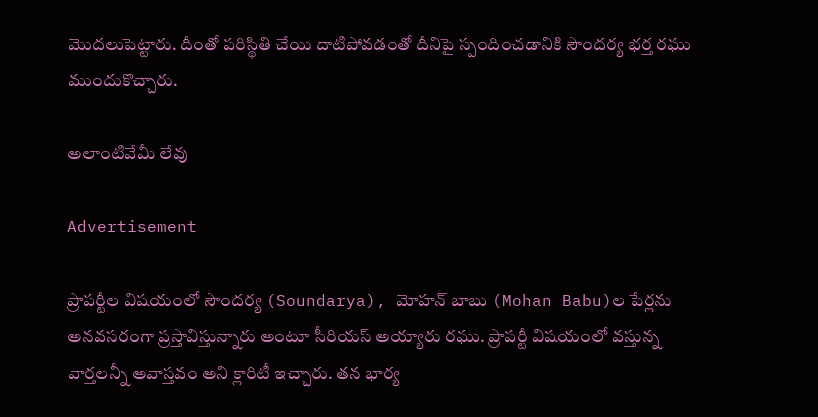మొదలుపెట్టారు. దీంతో పరిస్థితి చేయి దాటిపోవడంతో దీనిపై స్పందించడానికి సౌందర్య భర్త రఘు ముందుకొచ్చారు.

అలాంటివేమీ లేవు

Advertisement

ప్రాపర్టీల విషయంలో సౌందర్య (Soundarya), మోహన్ బాబు (Mohan Babu)ల పేర్లను అనవసరంగా ప్రస్తావిస్తున్నారు అంటూ సీరియస్ అయ్యారు రఘు. ప్రాపర్టీ విషయంలో వస్తున్న వార్తలన్నీ అవాస్తవం అని క్లారిటీ ఇచ్చారు. తన భార్య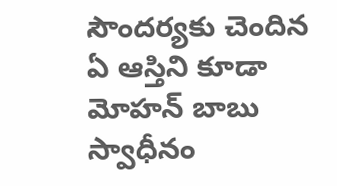సౌందర్యకు చెందిన ఏ ఆస్తిని కూడా మోహన్ బాబు స్వాధీనం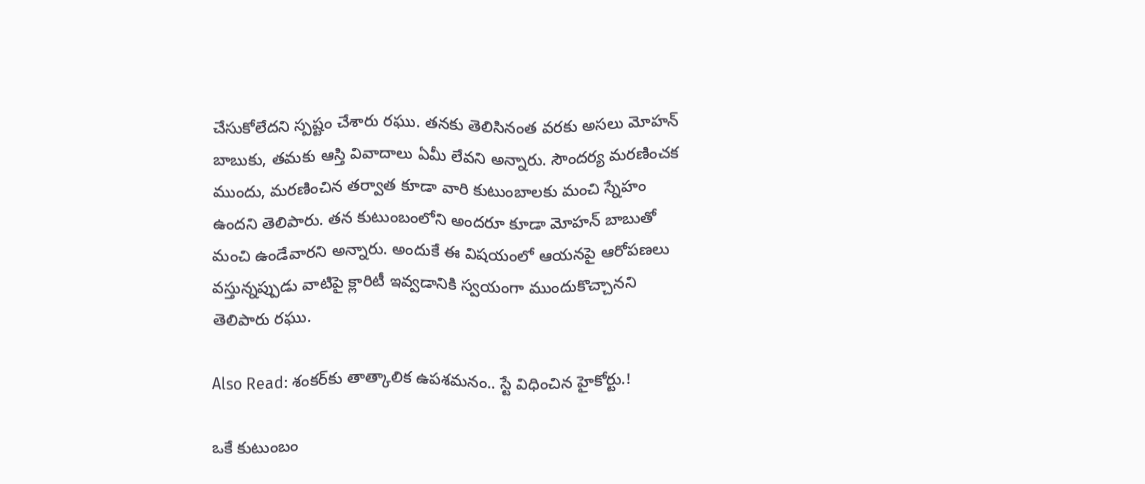చేసుకోలేదని స్పష్టం చేశారు రఘు. తనకు తెలిసినంత వరకు అసలు మోహన్ బాబుకు, తమకు ఆస్తి వివాదాలు ఏమీ లేవని అన్నారు. సౌందర్య మరణించక ముందు, మరణించిన తర్వాత కూడా వారి కుటుంబాలకు మంచి స్నేహం ఉందని తెలిపారు. తన కుటుంబంలోని అందరూ కూడా మోహన్ బాబుతో మంచి ఉండేవారని అన్నారు. అందుకే ఈ విషయంలో ఆయనపై ఆరోపణలు వస్తున్నప్పుడు వాటిపై క్లారిటీ ఇవ్వడానికి స్వయంగా ముందుకొచ్చానని తెలిపారు రఘు.

Also Read: శంకర్‌కు తాత్కాలిక ఉపశమనం.. స్టే విధించిన హైకోర్టు.!

ఒకే కుటుంబం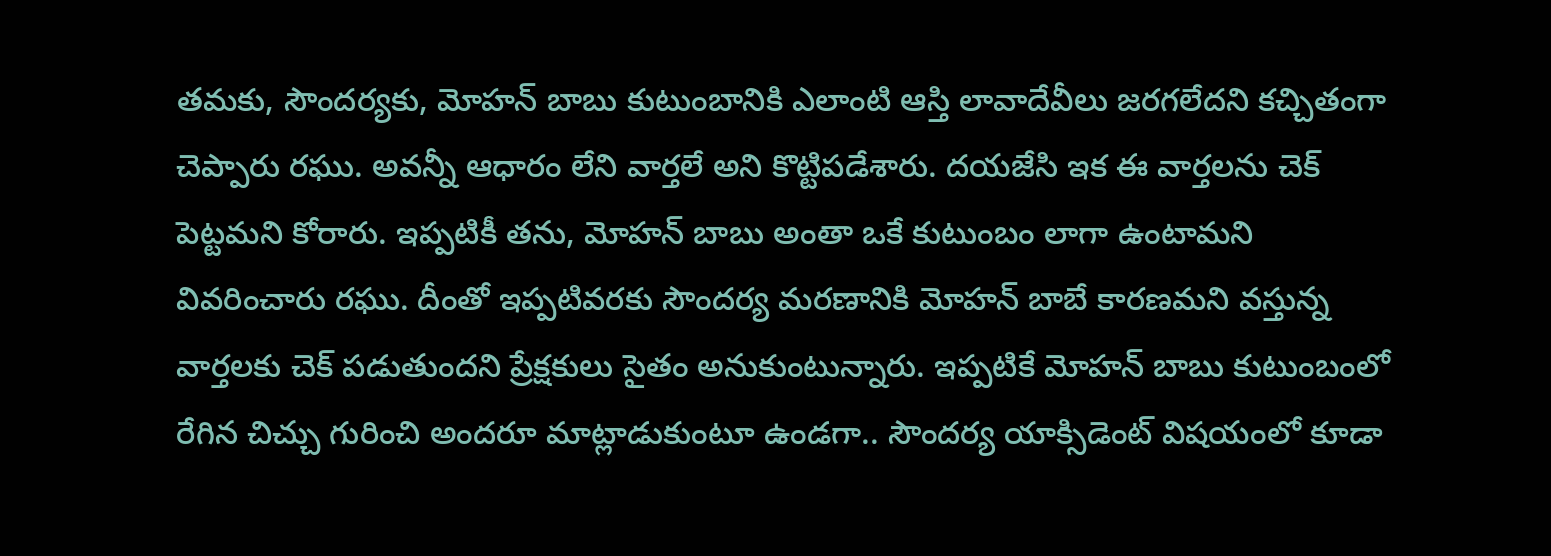తమకు, సౌందర్యకు, మోహన్ బాబు కుటుంబానికి ఎలాంటి ఆస్తి లావాదేవీలు జరగలేదని కచ్చితంగా చెప్పారు రఘు. అవన్నీ ఆధారం లేని వార్తలే అని కొట్టిపడేశారు. దయజేసి ఇక ఈ వార్తలను చెక్ పెట్టమని కోరారు. ఇప్పటికీ తను, మోహన్ బాబు అంతా ఒకే కుటుంబం లాగా ఉంటామని వివరించారు రఘు. దీంతో ఇప్పటివరకు సౌందర్య మరణానికి మోహన్ బాబే కారణమని వస్తున్న వార్తలకు చెక్ పడుతుందని ప్రేక్షకులు సైతం అనుకుంటున్నారు. ఇప్పటికే మోహన్ బాబు కుటుంబంలో రేగిన చిచ్చు గురించి అందరూ మాట్లాడుకుంటూ ఉండగా.. సౌందర్య యాక్సిడెంట్ విషయంలో కూడా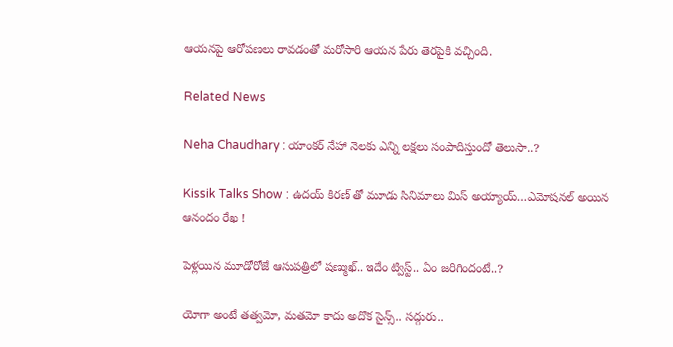ఆయనపై ఆరోపణలు రావడంతో మరోసారి ఆయన పేరు తెరపైకి వచ్చింది.

Related News

Neha Chaudhary : యాంకర్ నేహా నెలకు ఎన్ని లక్షలు సంపాదిస్తుందో తెలుసా..?

Kissik Talks Show : ఉదయ్ కిరణ్ తో మూడు సినిమాలు మిస్ అయ్యాయ్…ఎమోషనల్ అయిన ఆనందం రేఖ !

పెళ్లయిన మూడోరోజే ఆసుపత్రిలో షణ్ముఖ్.. ఇదేం ట్విస్ట్.. ఏం జరిగిందంటే..?

యోగా అంటే తత్వమో, మతమో కాదు అదొక సైన్స్.. సద్గురు..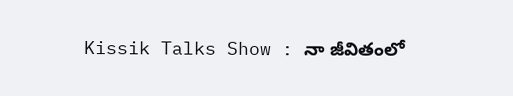Kissik Talks Show : నా జీవితంలో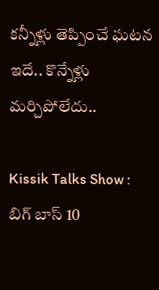కన్నీళ్లు తెప్పించే ఘటన ఇదే.. కొన్నేళ్లు మర్చిపోలేదు..

Kissik Talks Show : బిగ్ బాస్ 10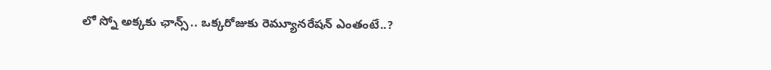లో స్నో అక్కకు ఛాన్స్.. ఒక్కరోజుకు రెమ్యూనరేషన్ ఎంతంటే..?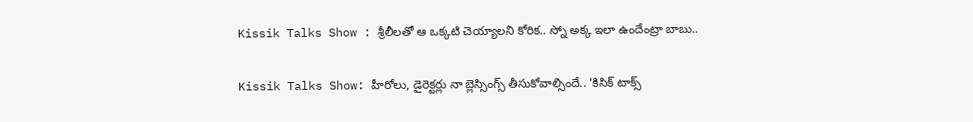Kissik Talks Show : శ్రీలీలతో ఆ ఒక్కటి చెయ్యాలని కోరిక.. స్నో అక్క ఇలా ఉందేంట్రా బాబు..

Kissik Talks Show: హీరోలు, డైరెక్టర్లు నా బ్లెస్సింగ్స్ తీసుకోవాల్సిందే.. ‘కిసిక్ టాక్స్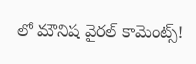లో మౌనిష వైరల్ కామెంట్స్!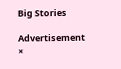Big Stories

Advertisement
×